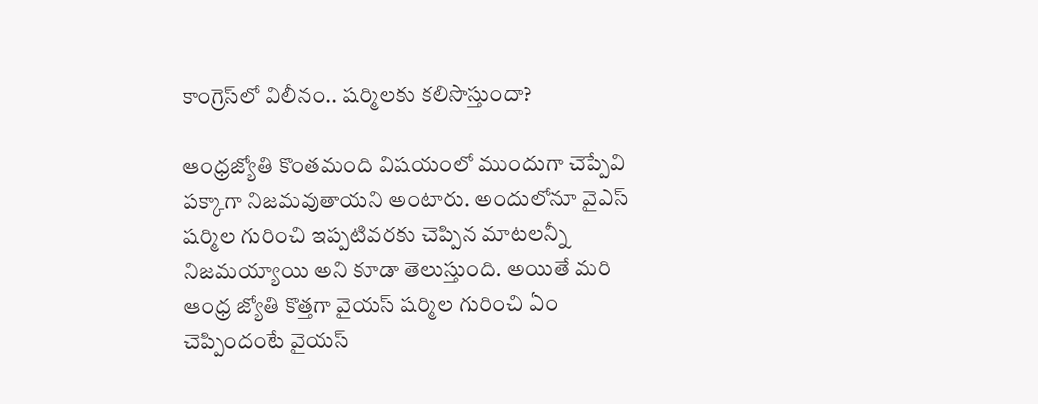కాంగ్రెస్‌లో విలీనం.. షర్మిలకు కలిసొస్తుందా?

ఆంధ్రజ్యోతి కొంతమంది విషయంలో ముందుగా చెప్పేవి పక్కాగా నిజమవుతాయని అంటారు. అందులోనూ వైఎస్ షర్మిల గురించి ఇప్పటివరకు చెప్పిన మాటలన్నీ నిజమయ్యాయి అని కూడా తెలుస్తుంది. అయితే మరి ఆంధ్ర జ్యోతి కొత్తగా వైయస్ షర్మిల గురించి ఏం చెప్పిందంటే వైయస్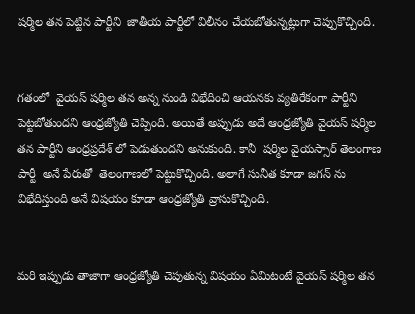షర్మిల తన పెట్టిన పార్టీని  జాతీయ పార్టీలో విలీనం చేయబోతున్నట్లుగా చెప్పుకొచ్చింది.


గతంలో  వైయస్ షర్మిల తన అన్న నుండి విభేదించి ఆయనకు వ్యతిరేకంగా పార్టీని పెట్టబోతుందని ఆంధ్రజ్యోతి చెప్పింది. అయితే అప్పుడు అదే ఆంధ్రజ్యోతి వైయస్ షర్మిల తన పార్టీని ఆంధ్రప్రదేశ్ లో పెడుతుందని అనుకుంది. కానీ  షర్మిల వైయస్సార్ తెలంగాణ పార్టీ  అనే పేరుతో  తెలంగాణలో పెట్టుకొచ్చింది. అలాగే సునీత కూడా జగన్ ను విభేదిస్తుంది అనే విషయం కూడా ఆంధ్రజ్యోతి వ్రాసుకొచ్చింది‌.


మరి ఇప్పుడు తాజాగా ఆంధ్రజ్యోతి చెపుతున్న విషయం ఏమిటంటే వైయస్ షర్మిల తన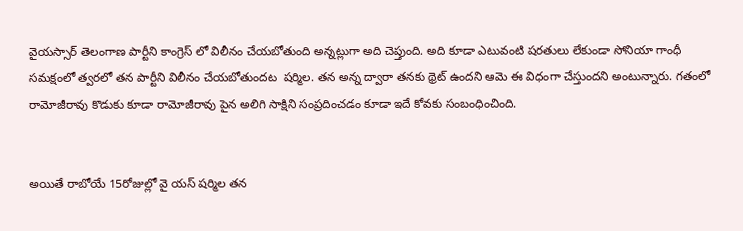వైయస్సార్ తెలంగాణ పార్టీని కాంగ్రెస్ లో విలీనం చేయబోతుంది అన్నట్లుగా అది చెప్తుంది. అది కూడా ఎటువంటి షరతులు లేకుండా సోనియా గాంధీ సమక్షంలో త్వరలో తన పార్టీని విలీనం చేయబోతుందట  షర్మిల. తన అన్న ద్వారా తనకు థ్రెట్ ఉందని ఆమె ఈ విధంగా చేస్తుందని అంటున్నారు. గతంలో రామోజీరావు కొడుకు కూడా రామోజీరావు పైన అలిగి సాక్షిని సంప్రదించడం కూడా ఇదే కోవకు సంబంధించింది.


అయితే రాబోయే 15రోజుల్లో వై యస్ షర్మిల తన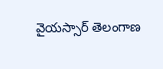వైయస్సార్ తెలంగాణ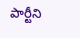పార్టీని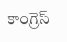కాంగ్రెస్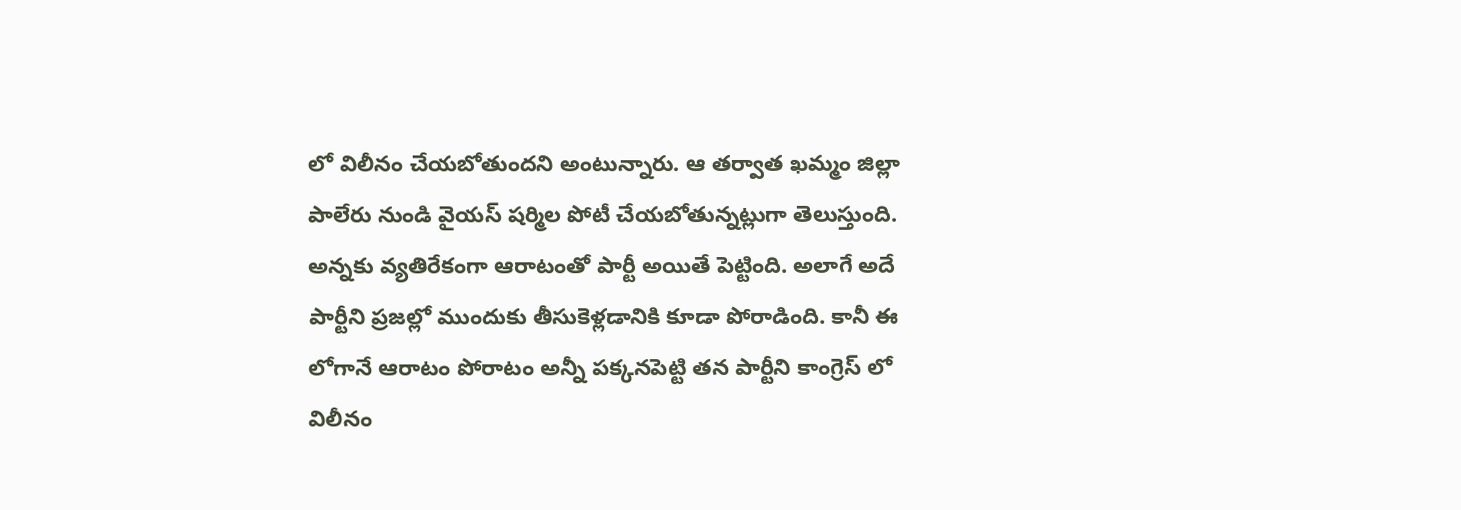లో విలీనం చేయబోతుందని అంటున్నారు. ఆ తర్వాత ఖమ్మం జిల్లా పాలేరు నుండి వైయస్ షర్మిల పోటీ చేయబోతున్నట్లుగా తెలుస్తుంది. అన్నకు వ్యతిరేకంగా ఆరాటంతో పార్టీ అయితే పెట్టింది. అలాగే అదే పార్టీని ప్రజల్లో ముందుకు తీసుకెళ్లడానికి కూడా పోరాడింది. కానీ ఈ లోగానే ఆరాటం పోరాటం అన్నీ పక్కనపెట్టి తన పార్టీని కాంగ్రెస్ లో విలీనం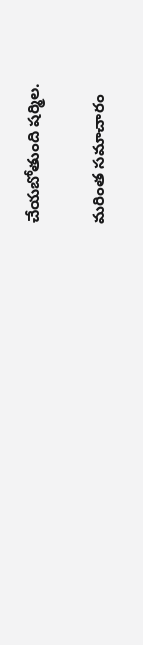చేయబోతుంది షర్మిల.

మరింత సమాచారం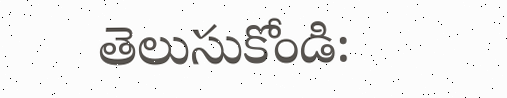తెలుసుకోండి: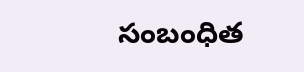సంబంధిత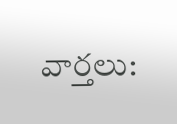వార్తలు: